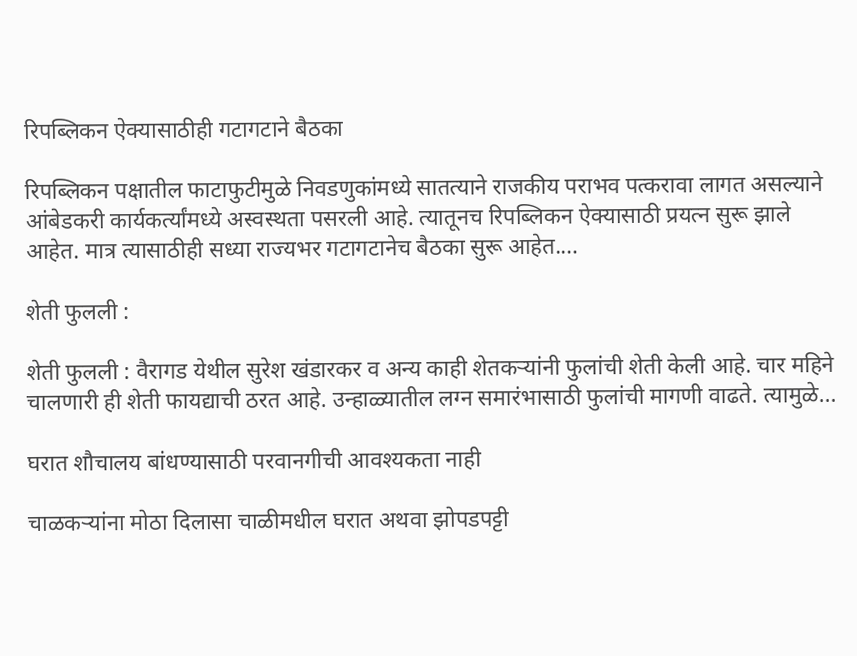रिपब्लिकन ऐक्यासाठीही गटागटाने बैठका

रिपब्लिकन पक्षातील फाटाफुटीमुळे निवडणुकांमध्ये सातत्याने राजकीय पराभव पत्करावा लागत असल्याने आंबेडकरी कार्यकर्त्यांमध्ये अस्वस्थता पसरली आहे. त्यातूनच रिपब्लिकन ऐक्यासाठी प्रयत्न सुरू झाले आहेत. मात्र त्यासाठीही सध्या राज्यभर गटागटानेच बैठका सुरू आहेत.…

शेती फुलली :

शेती फुलली : वैरागड येथील सुरेश खंडारकर व अन्य काही शेतकऱ्यांनी फुलांची शेती केली आहे. चार महिने चालणारी ही शेती फायद्याची ठरत आहे. उन्हाळ्यातील लग्न समारंभासाठी फुलांची मागणी वाढते. त्यामुळे…

घरात शौचालय बांधण्यासाठी परवानगीची आवश्यकता नाही

चाळकऱ्यांना मोठा दिलासा चाळीमधील घरात अथवा झोपडपट्टी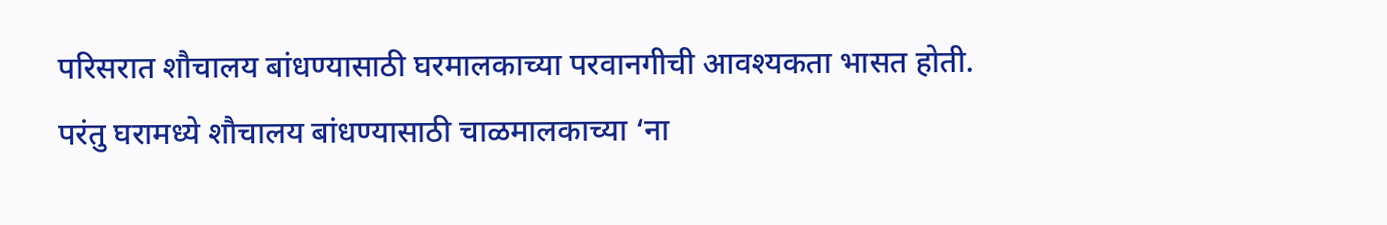परिसरात शौचालय बांधण्यासाठी घरमालकाच्या परवानगीची आवश्यकता भासत होती. परंतु घरामध्ये शौचालय बांधण्यासाठी चाळमालकाच्या ‘ना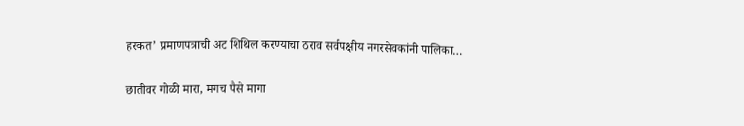हरकत’ प्रमाणपत्राची अट शिथिल करण्याचा ठराव सर्वपक्षीय नगरसेवकांनी पालिका…

छातीवर गोळी मारा, मगच पैसे मागा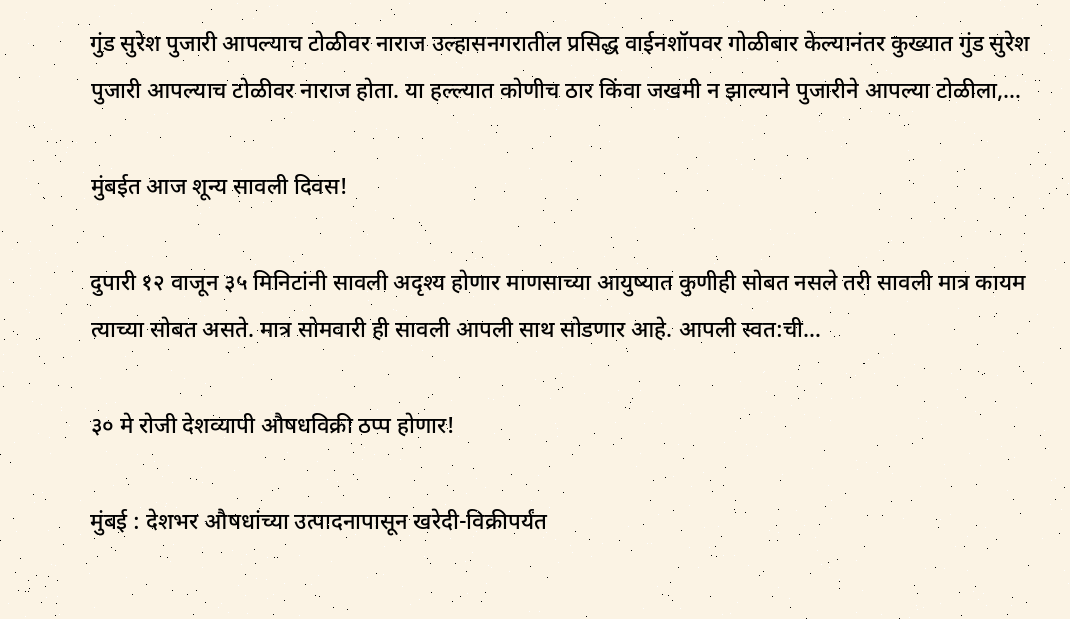गुंड सुरेश पुजारी आपल्याच टोळीवर नाराज उल्हासनगरातील प्रसिद्ध वाईनशॉपवर गोळीबार केल्यानंतर कुख्यात गुंड सुरेश पुजारी आपल्याच टोळीवर नाराज होता. या हल्ल्यात कोणीच ठार किंवा जखमी न झाल्याने पुजारीने आपल्या टोळीला,…

मुंबईत आज शून्य सावली दिवस!

दुपारी १२ वाजून ३५ मिनिटांनी सावली अदृश्य होणार माणसाच्या आयुष्यात कुणीही सोबत नसले तरी सावली मात्र कायम त्याच्या सोबत असते. मात्र सोमवारी ही सावली आपली साथ सोडणार आहे. आपली स्वत:ची…

३० मे रोजी देशव्यापी औषधविक्री ठप्प होणार!

मुंबई : देशभर औषधांच्या उत्पादनापासून खरेदी-विक्रीपर्यंत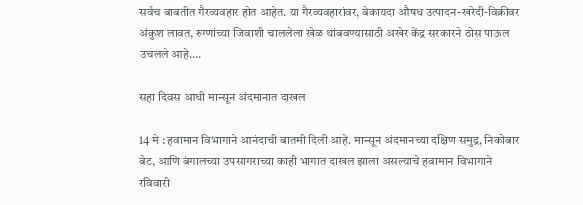सर्वच बाबतीत गैरव्यवहार होत आहेत. या गैरव्यवहारांवर, बेकायदा औषध उत्पादन-खरेदी-विक्रीवर अंकुश लावत, रुग्णांच्या जिवाशी चाललेला खेळ थांबवण्यासाठी अखेर केंद्र सरकारने ठोस पाऊल उचलले आहे.…

सहा दिवस आधी मान्सून अंदमानात दाखल

14 मे : हवामान विभागाने आनंदाची बातमी दिली आहे. मान्सून अंदमानच्या दक्षिण समुद्र, निकोबार बेट, आणि बंगालच्या उपसागराच्या काही भागात दाखल झाला असल्याचे हवामान विभागाने रविवारी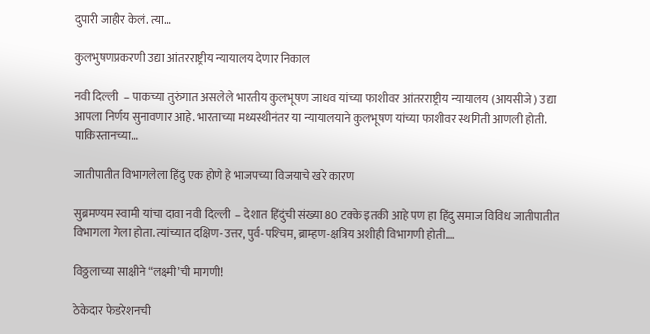दुपारी जाहीर केलं. त्या…

कुलभुषणप्रकरणी उद्या आंतरराष्ट्रीय न्यायालय देणार निकाल

नवी दिल्ली  – पाकच्या तुरुंगात असलेले भारतीय कुलभूषण जाधव यांच्या फाशीवर आंतरराष्ट्रीय न्यायालय (आयसीजे) उद्या आपला निर्णय सुनावणार आहे. भारताच्या मध्यस्थीनंतर या न्यायालयाने कुलभूषण यांच्या फाशीवर स्थगिती आणली होती. पाकिस्तानच्या…

जातीपातीत विभागलेला हिंदु एक होणे हे भाजपच्या विजयाचे खरे कारण

सुब्रमण्यम स्वामी यांचा दावा नवी दिल्ली  – देशात हिंदुंची संख्या 80 टक्के इतकी आहे पण हा हिंदु समाज विविध जातीपातीत विभागला गेला होता. त्यांच्यात दक्षिण-उत्तर, पुर्व-पश्‍चिम, ब्राम्हण-क्षत्रिय अशीही विभागणी होती.…

विठ्ठलाच्या साक्षीने “लक्ष्मी’ची मागणी!

ठेकेदार फेडरेशनची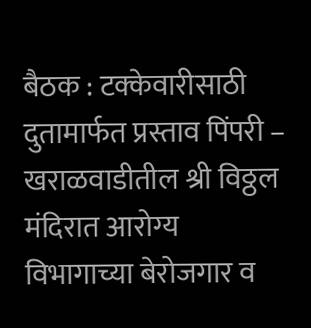बैठक : टक्‍केवारीसाठी दुतामार्फत प्रस्ताव पिंपरी – खराळवाडीतील श्री विठ्ठल मंदिरात आरोग्य विभागाच्या बेरोजगार व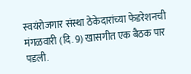स्वयंरोजगार संस्था ठेकेदारांच्या फेडरेशनची मंगळवारी (दि. 9) खासगीत एक बैठक पार पडली.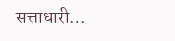सत्ताधारी…